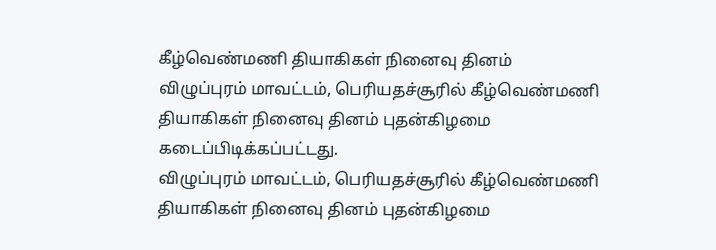கீழ்வெண்மணி தியாகிகள் நினைவு தினம்
விழுப்புரம் மாவட்டம், பெரியதச்சூரில் கீழ்வெண்மணி தியாகிகள் நினைவு தினம் புதன்கிழமை கடைப்பிடிக்கப்பட்டது.
விழுப்புரம் மாவட்டம், பெரியதச்சூரில் கீழ்வெண்மணி தியாகிகள் நினைவு தினம் புதன்கிழமை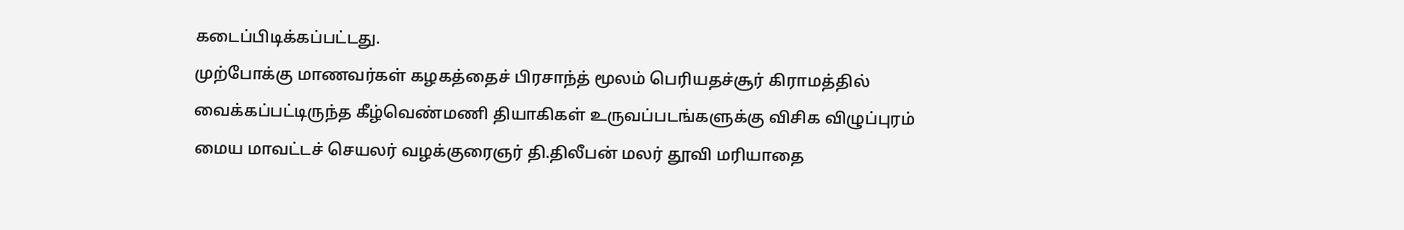கடைப்பிடிக்கப்பட்டது.
முற்போக்கு மாணவர்கள் கழகத்தைச் பிரசாந்த் மூலம் பெரியதச்சூர் கிராமத்தில் வைக்கப்பட்டிருந்த கீழ்வெண்மணி தியாகிகள் உருவப்படங்களுக்கு விசிக விழுப்புரம் மைய மாவட்டச் செயலர் வழக்குரைஞர் தி.திலீபன் மலர் தூவி மரியாதை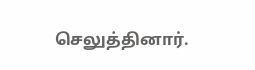செலுத்தினார்.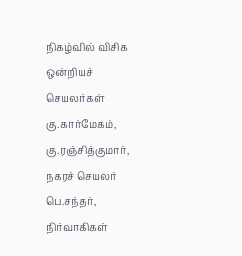நிகழ்வில் விசிக ஒன்றியச் செயலர்கள் கு.கார்மேகம், கு.ரஞ்சித்குமார், நகரச் செயலர் பெ.சந்தர், நிர்வாகிகள்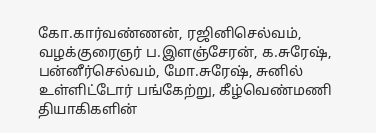கோ.கார்வண்ணன், ரஜினிசெல்வம், வழக்குரைஞர் ப.இளஞ்சேரன், க.சுரேஷ், பன்னீர்செல்வம், மோ.சுரேஷ், சுனில் உள்ளிட்டோர் பங்கேற்று, கீழ்வெண்மணி தியாகிகளின்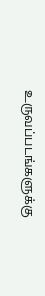உருவப்படங்களுக்கு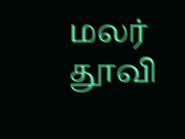மலர் தூவி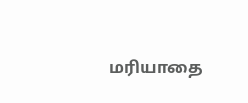மரியாதை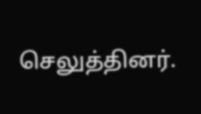செலுத்தினர்.